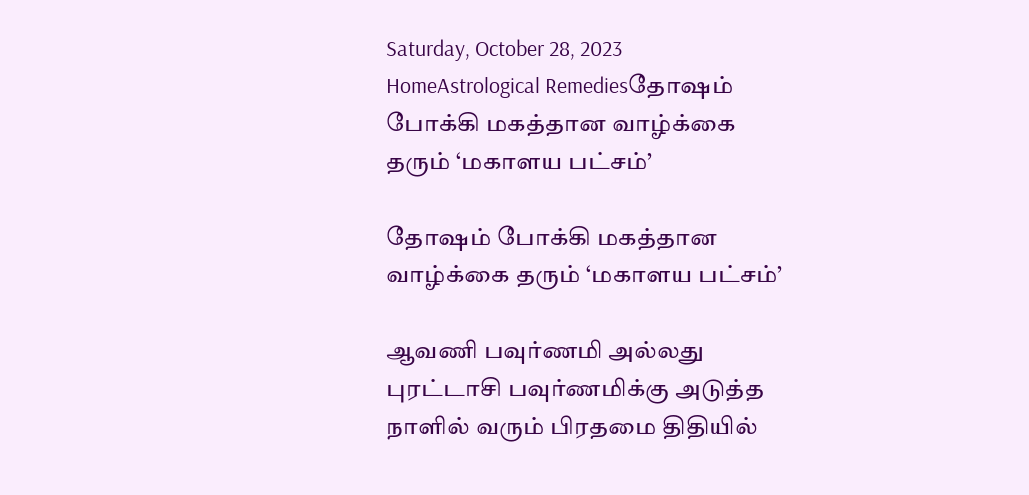Saturday, October 28, 2023
HomeAstrological Remediesதோஷம் போக்கி மகத்தான வாழ்க்கை தரும் ‘மகாளய பட்சம்’

தோஷம் போக்கி மகத்தான வாழ்க்கை தரும் ‘மகாளய பட்சம்’

ஆவணி பவுர்ணமி அல்லது புரட்டாசி பவுர்ணமிக்கு அடுத்த நாளில் வரும் பிரதமை திதியில்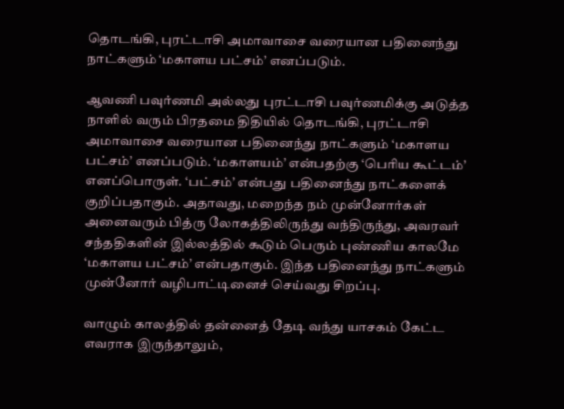தொடங்கி, புரட்டாசி அமாவாசை வரையான பதினைந்து நாட்களும் ‘மகாளய பட்சம்’ எனப்படும்.

ஆவணி பவுர்ணமி அல்லது புரட்டாசி பவுர்ணமிக்கு அடுத்த நாளில் வரும் பிரதமை திதியில் தொடங்கி, புரட்டாசி அமாவாசை வரையான பதினைந்து நாட்களும் ‘மகாளய பட்சம்’ எனப்படும். ‘மகாளயம்’ என்பதற்கு ‘பெரிய கூட்டம்’ எனப்பொருள். ‘பட்சம்’ என்பது பதினைந்து நாட்களைக் குறிப்பதாகும். அதாவது, மறைந்த நம் முன்னோர்கள் அனைவரும் பித்ரு லோகத்திலிருந்து வந்திருந்து, அவரவர் சந்ததிகளின் இல்லத்தில் கூடும் பெரும் புண்ணிய காலமே ‘மகாளய பட்சம்’ என்பதாகும். இந்த பதினைந்து நாட்களும் முன்னோர் வழிபாட்டினைச் செய்வது சிறப்பு.

வாழும் காலத்தில் தன்னைத் தேடி வந்து யாசகம் கேட்ட எவராக இருந்தாலும்,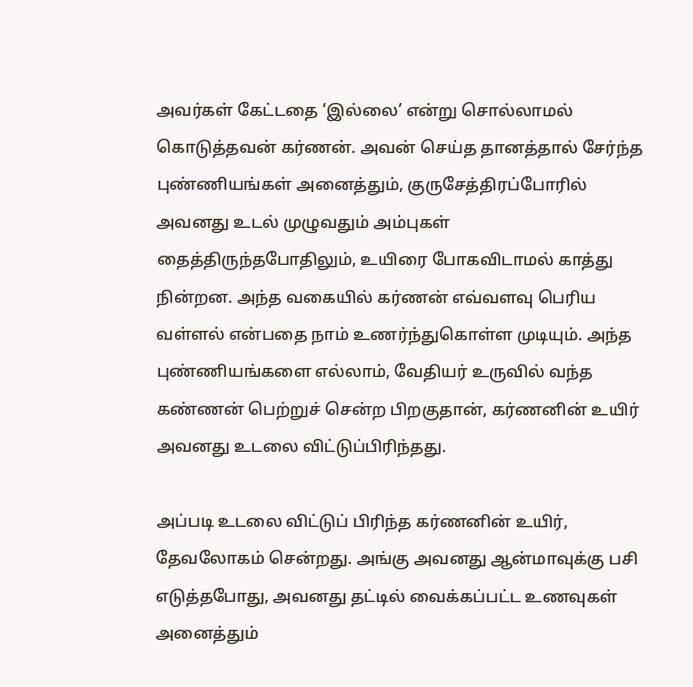அவர்கள் கேட்டதை ‘இல்லை’ என்று சொல்லாமல் கொடுத்தவன் கர்ணன். அவன் செய்த தானத்தால் சேர்ந்த புண்ணியங்கள் அனைத்தும், குருசேத்திரப்போரில் அவனது உடல் முழுவதும் அம்புகள் தைத்திருந்தபோதிலும், உயிரை போகவிடாமல் காத்து நின்றன. அந்த வகையில் கர்ணன் எவ்வளவு பெரிய வள்ளல் என்பதை நாம் உணர்ந்துகொள்ள முடியும். அந்த புண்ணியங்களை எல்லாம், வேதியர் உருவில் வந்த கண்ணன் பெற்றுச் சென்ற பிறகுதான், கர்ணனின் உயிர் அவனது உடலை விட்டுப்பிரிந்தது.

அப்படி உடலை விட்டுப் பிரிந்த கர்ணனின் உயிர், தேவலோகம் சென்றது. அங்கு அவனது ஆன்மாவுக்கு பசி எடுத்தபோது, அவனது தட்டில் வைக்கப்பட்ட உணவுகள் அனைத்தும்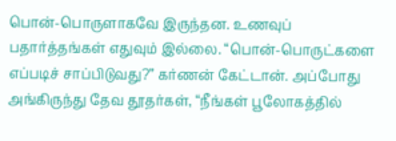பொன்-பொருளாகவே இருந்தன. உணவுப் பதார்த்தங்கள் எதுவும் இல்லை. “பொன்-பொருட்களை எப்படிச் சாப்பிடுவது?” கர்ணன் கேட்டான். அப்போது அங்கிருந்து தேவ தூதர்கள், “நீங்கள் பூலோகத்தில்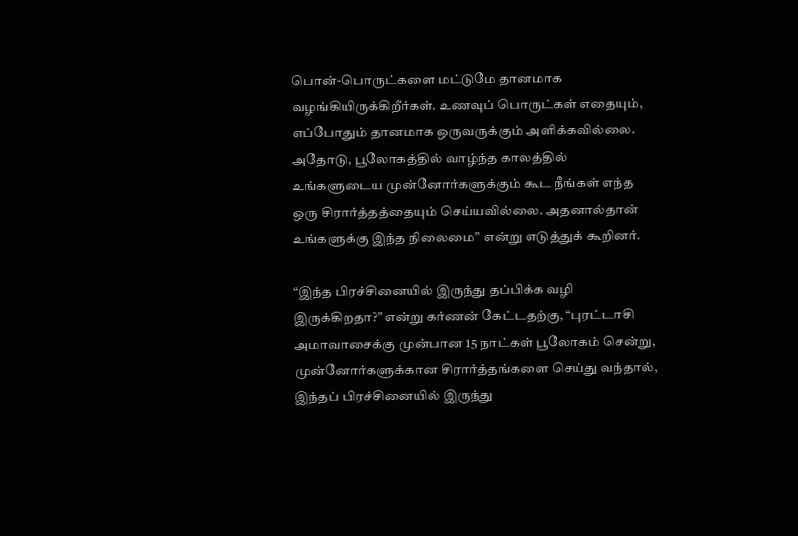பொன்-பொருட்களை மட்டுமே தானமாக வழங்கியிருக்கிறீர்கள். உணவுப் பொருட்கள் எதையும், எப்போதும் தானமாக ஒருவருக்கும் அளிக்கவில்லை. அதோடு, பூலோகத்தில் வாழ்ந்த காலத்தில் உங்களுடைய முன்னோர்களுக்கும் கூட நீங்கள் எந்த ஒரு சிரார்த்தத்தையும் செய்யவில்லை. அதனால்தான் உங்களுக்கு இந்த நிலைமை” என்று எடுத்துக் கூறினர்.

“இந்த பிரச்சினையில் இருந்து தப்பிக்க வழி இருக்கிறதா?” என்று கர்ணன் கேட்டதற்கு, “புரட்டாசி அமாவாசைக்கு முன்பான 15 நாட்கள் பூலோகம் சென்று, முன்னோர்களுக்கான சிரார்த்தங்களை செய்து வந்தால், இந்தப் பிரச்சினையில் இருந்து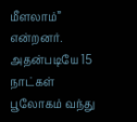மீளலாம்” என்றனர். அதன்படியே 15 நாட்கள் பூலோகம் வந்து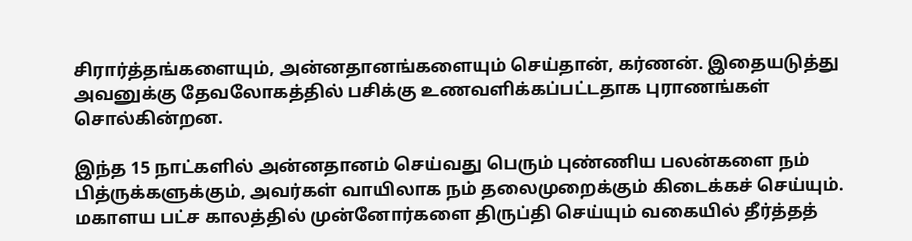சிரார்த்தங்களையும், அன்னதானங்களையும் செய்தான், கர்ணன். இதையடுத்து அவனுக்கு தேவலோகத்தில் பசிக்கு உணவளிக்கப்பட்டதாக புராணங்கள் சொல்கின்றன.

இந்த 15 நாட்களில் அன்னதானம் செய்வது பெரும் புண்ணிய பலன்களை நம் பித்ருக்களுக்கும், அவர்கள் வாயிலாக நம் தலைமுறைக்கும் கிடைக்கச் செய்யும். மகாளய பட்ச காலத்தில் முன்னோர்களை திருப்தி செய்யும் வகையில் தீர்த்தத்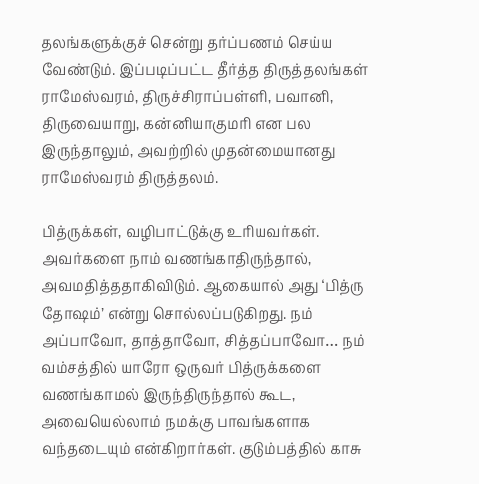தலங்களுக்குச் சென்று தர்ப்பணம் செய்ய வேண்டும். இப்படிப்பட்ட தீர்த்த திருத்தலங்கள் ராமேஸ்வரம், திருச்சிராப்பள்ளி, பவானி, திருவையாறு, கன்னியாகுமரி என பல இருந்தாலும், அவற்றில் முதன்மையானது ராமேஸ்வரம் திருத்தலம்.

பித்ருக்கள், வழிபாட்டுக்கு உரியவர்கள். அவர்களை நாம் வணங்காதிருந்தால், அவமதித்ததாகிவிடும். ஆகையால் அது ‘பித்ரு தோஷம்’ என்று சொல்லப்படுகிறது. நம் அப்பாவோ, தாத்தாவோ, சித்தப்பாவோ… நம் வம்சத்தில் யாரோ ஒருவர் பித்ருக்களை வணங்காமல் இருந்திருந்தால் கூட, அவையெல்லாம் நமக்கு பாவங்களாக வந்தடையும் என்கிறார்கள். குடும்பத்தில் காசு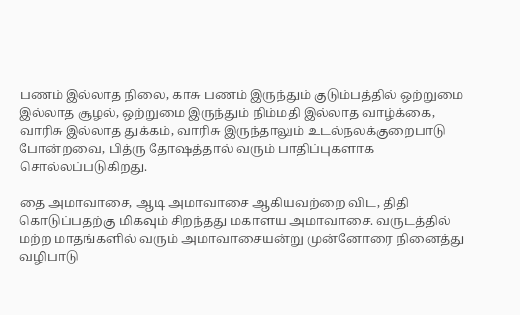பணம் இல்லாத நிலை, காசு பணம் இருந்தும் குடும்பத்தில் ஒற்றுமை இல்லாத சூழல், ஒற்றுமை இருந்தும் நிம்மதி இல்லாத வாழ்க்கை, வாரிசு இல்லாத துக்கம், வாரிசு இருந்தாலும் உடல்நலக்குறைபாடு போன்றவை, பித்ரு தோஷத்தால் வரும் பாதிப்புகளாக சொல்லப்படுகிறது.

தை அமாவாசை, ஆடி அமாவாசை ஆகியவற்றை விட, திதி கொடுப்பதற்கு மிகவும் சிறந்தது மகாளய அமாவாசை. வருடத்தில் மற்ற மாதங்களில் வரும் அமாவாசையன்று முன்னோரை நினைத்து வழிபாடு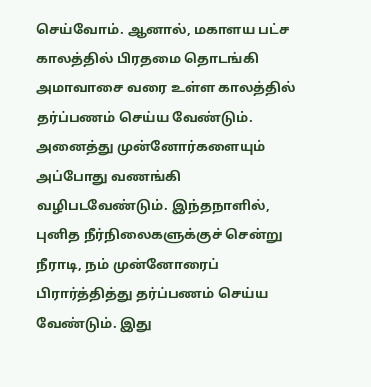செய்வோம். ஆனால், மகாளய பட்ச காலத்தில் பிரதமை தொடங்கி அமாவாசை வரை உள்ள காலத்தில் தர்ப்பணம் செய்ய வேண்டும். அனைத்து முன்னோர்களையும் அப்போது வணங்கி வழிபடவேண்டும். இந்தநாளில், புனித நீர்நிலைகளுக்குச் சென்று நீராடி, நம் முன்னோரைப் பிரார்த்தித்து தர்ப்பணம் செய்ய வேண்டும். இது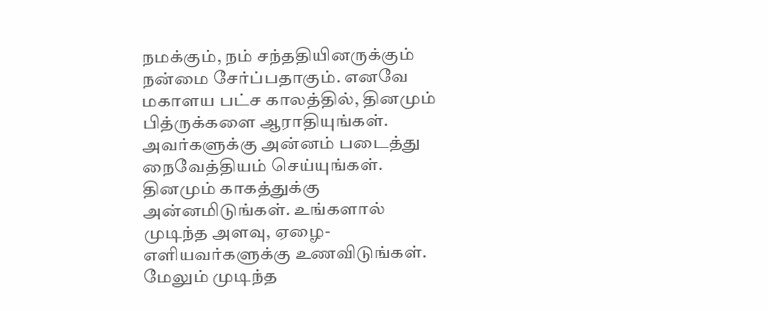நமக்கும், நம் சந்ததியினருக்கும் நன்மை சேர்ப்பதாகும். எனவே மகாளய பட்ச காலத்தில், தினமும் பித்ருக்களை ஆராதியுங்கள். அவர்களுக்கு அன்னம் படைத்து நைவேத்தியம் செய்யுங்கள். தினமும் காகத்துக்கு அன்னமிடுங்கள். உங்களால் முடிந்த அளவு, ஏழை-எளியவர்களுக்கு உணவிடுங்கள். மேலும் முடிந்த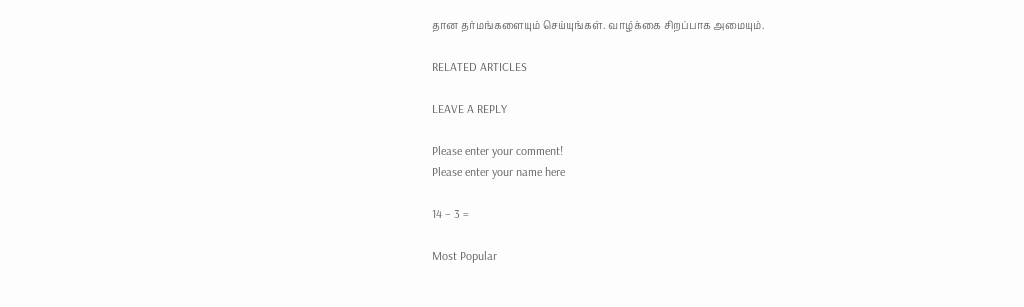தான தர்மங்களையும் செய்யுங்கள். வாழ்க்கை சிறப்பாக அமையும்.

RELATED ARTICLES

LEAVE A REPLY

Please enter your comment!
Please enter your name here

14 − 3 =

Most Popular